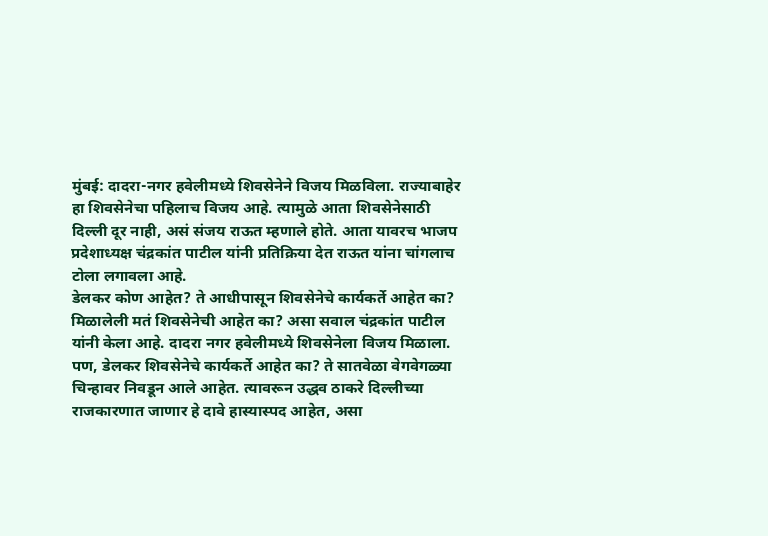मुंबई: दादरा-नगर हवेलीमध्ये शिवसेनेने विजय मिळविला. राज्याबाहेर हा शिवसेनेचा पहिलाच विजय आहे. त्यामुळे आता शिवसेनेसाठी दिल्ली दूर नाही, असं संजय राऊत म्हणाले होते. आता यावरच भाजप प्रदेशाध्यक्ष चंद्रकांत पाटील यांनी प्रतिक्रिया देत राऊत यांना चांगलाच टोला लगावला आहे.
डेलकर कोण आहेत? ते आधीपासून शिवसेनेचे कार्यकर्ते आहेत का? मिळालेली मतं शिवसेनेची आहेत का? असा सवाल चंद्रकांत पाटील यांनी केला आहे. दादरा नगर हवेलीमध्ये शिवसेनेला विजय मिळाला. पण, डेलकर शिवसेनेचे कार्यकर्ते आहेत का? ते सातवेळा वेगवेगळ्या चिन्हावर निवडून आले आहेत. त्यावरून उद्धव ठाकरे दिल्लीच्या राजकारणात जाणार हे दावे हास्यास्पद आहेत, असा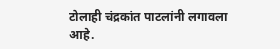टोलाही चंद्रकांत पाटलांनी लगावला आहे.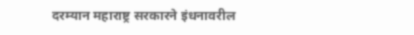दरम्यान महाराष्ट्र सरकारने इंधनावरील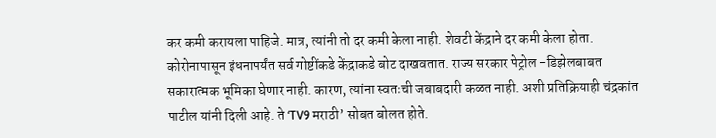कर कमी करायला पाहिजे. मात्र, त्यांनी तो दर कमी केला नाही. शेवटी केंद्राने दर कमी केला होता. कोरोनापासून इंधनापर्यंत सर्व गोष्टींकडे केंद्राकडे बोट दाखवतात. राज्य सरकार पेट्रोल -डिझेलबाबत सकारात्मक भूमिका घेणार नाही. कारण, त्यांना स्वतःची जबाबदारी कळत नाही. अशी प्रतिक्रियाही चंद्रकांत पाटील यांनी दिली आहे. ते ‘TV9 मराठी’ सोबत बोलत होते.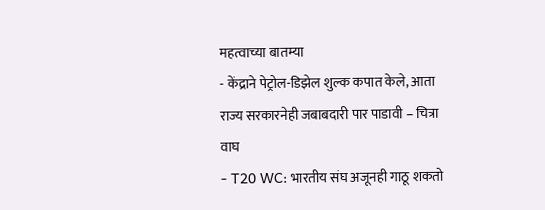महत्वाच्या बातम्या
- केंद्राने पेट्रोल-डिझेल शुल्क कपात केले, आता राज्य सरकारनेही जबाबदारी पार पाडावी – चित्रा वाघ
- T20 WC: भारतीय संघ अजूनही गाठू शकतो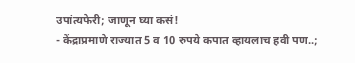उपांत्यफेरी; जाणून घ्या कसं!
- केंद्राप्रमाणे राज्यात 5 व 10 रुपये कपात व्हायलाच हवी पण..;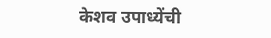केशव उपाध्येंची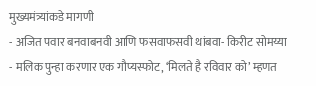मुख्यमंत्र्यांकडे मागणी
- अजित पवार बनवाबनवी आणि फसवाफसवी थांबवा- किरीट सोमय्या
- मलिक पुन्हा करणार एक गौप्यस्फोट, ‘मिलते है रविवार को’ म्हणत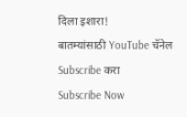दिला इशारा!
बातम्यांसाठी YouTube चॅनेल Subscribe करा
Subscribe Now